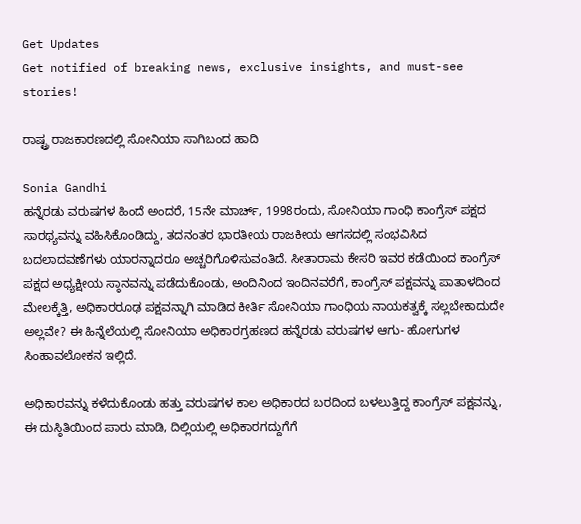Get Updates
Get notified of breaking news, exclusive insights, and must-see stories!

ರಾಷ್ಟ್ರ ರಾಜಕಾರಣದಲ್ಲಿ ಸೋನಿಯಾ ಸಾಗಿಬಂದ ಹಾದಿ

Sonia Gandhi
ಹನ್ನೆರಡು ವರುಷಗಳ ಹಿಂದೆ ಅಂದರೆ, 15ನೇ ಮಾರ್ಚ್, 1998ರಂದು, ಸೋನಿಯಾ ಗಾಂಧಿ ಕಾಂಗ್ರೆಸ್ ಪಕ್ಷದ ಸಾರಥ್ಯವನ್ನು ವಹಿಸಿಕೊಂಡಿದ್ದು, ತದನಂತರ ಭಾರತೀಯ ರಾಜಕೀಯ ಆಗಸದಲ್ಲಿ ಸಂಭವಿಸಿದ ಬದಲಾದವಣೆಗಳು ಯಾರನ್ನಾದರೂ ಅಚ್ಚರಿಗೊಳಿಸುವಂತಿದೆ. ಸೀತಾರಾಮ ಕೇಸರಿ ಇವರ ಕಡೆಯಿಂದ ಕಾಂಗ್ರೆಸ್ ಪಕ್ಷದ ಅಧ್ಯಕ್ಷೀಯ ಸ್ಠಾನವನ್ನು ಪಡೆದುಕೊಂಡು, ಅಂದಿನಿಂದ ಇಂದಿನವರೆಗೆ, ಕಾಂಗ್ರೆಸ್ ಪಕ್ಷವನ್ನು ಪಾತಾಳದಿಂದ ಮೇಲಕ್ಕೆತ್ತಿ, ಅಧಿಕಾರರೂಢ ಪಕ್ಷವನ್ನಾಗಿ ಮಾಡಿದ ಕೀರ್ತಿ ಸೋನಿಯಾ ಗಾಂಧಿಯ ನಾಯಕತ್ವಕ್ಕೆ ಸಲ್ಲಬೇಕಾದುದೇ ಅಲ್ಲವೇ? ಈ ಹಿನ್ನೆಲೆಯಲ್ಲಿ ಸೋನಿಯಾ ಅಧಿಕಾರಗ್ರಹಣದ ಹನ್ನೆರಡು ವರುಷಗಳ ಆಗು- ಹೋಗುಗಳ ಸಿಂಹಾವಲೋಕನ ಇಲ್ಲಿದೆ.

ಅಧಿಕಾರವನ್ನು ಕಳೆದುಕೊಂಡು ಹತ್ತು ವರುಷಗಳ ಕಾಲ ಅಧಿಕಾರದ ಬರದಿಂದ ಬಳಲುತ್ತಿದ್ದ ಕಾಂಗ್ರೆಸ್ ಪಕ್ಷವನ್ನು, ಈ ದುಸ್ಠಿತಿಯಿಂದ ಪಾರು ಮಾಡಿ, ದಿಲ್ಲಿಯಲ್ಲಿ ಅಧಿಕಾರಗದ್ದುಗೆಗೆ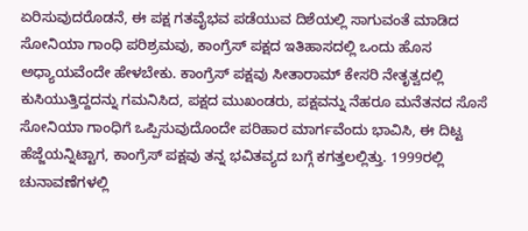ಏರಿಸುವುದರೊಡನೆ, ಈ ಪಕ್ಷ ಗತವೈಭವ ಪಡೆಯುವ ದಿಶೆಯಲ್ಲಿ ಸಾಗುವಂತೆ ಮಾಡಿದ ಸೋನಿಯಾ ಗಾಂಧಿ ಪರಿಶ್ರಮವು, ಕಾಂಗ್ರೆಸ್ ಪಕ್ಷದ ಇತಿಹಾಸದಲ್ಲಿ ಒಂದು ಹೊಸ ಅಧ್ಯಾಯವೆಂದೇ ಹೇಳಬೇಕು. ಕಾಂಗ್ರೆಸ್ ಪಕ್ಷವು ಸೀತಾರಾಮ್ ಕೇಸರಿ ನೇತೃತ್ವದಲ್ಲಿ ಕುಸಿಯುತ್ತಿದ್ದದನ್ನು ಗಮನಿಸಿದ, ಪಕ್ಷದ ಮುಖಂಡರು, ಪಕ್ಷವನ್ನು ನೆಹರೂ ಮನೆತನದ ಸೊಸೆ ಸೋನಿಯಾ ಗಾಂಧಿಗೆ ಒಪ್ಪಿಸುವುದೊಂದೇ ಪರಿಹಾರ ಮಾರ್ಗವೆಂದು ಭಾವಿಸಿ, ಈ ದಿಟ್ಟ ಹೆಜ್ಜೆಯನ್ನಿಟ್ಟಾಗ, ಕಾಂಗ್ರೆಸ್ ಪಕ್ಷವು ತನ್ನ ಭವಿತವ್ಯದ ಬಗ್ಗೆ ಕಗತ್ತಲಲ್ಲಿತ್ತು. 1999ರಲ್ಲಿ ಚುನಾವಣೆಗಳಲ್ಲಿ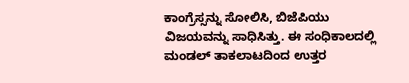ಕಾಂಗ್ರೆಸ್ಸನ್ನು ಸೋಲಿಸಿ, ಬಿಜೆಪಿಯು ವಿಜಯವನ್ನು ಸಾಧಿಸಿತ್ತು. ಈ ಸಂಧಿಕಾಲದಲ್ಲಿ ಮಂಡಲ್ ತಾಕಲಾಟದಿಂದ ಉತ್ತರ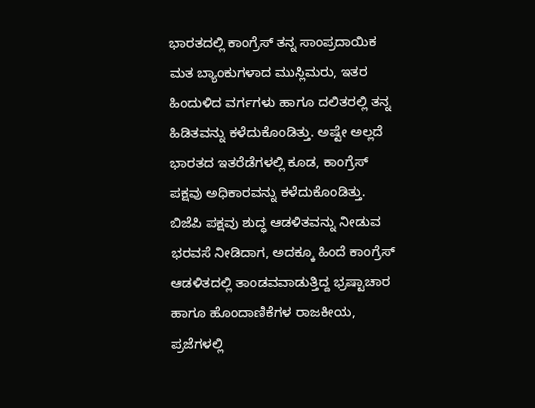ಭಾರತದಲ್ಲಿ ಕಾಂಗ್ರೆಸ್ ತನ್ನ ಸಾಂಪ್ರದಾಯಿಕ ಮತ ಬ್ಯಾಂಕುಗಳಾದ ಮುಸ್ಲಿಮರು, ಇತರ ಹಿಂದುಳಿದ ವರ್ಗಗಳು ಹಾಗೂ ದಲಿತರಲ್ಲಿ ತನ್ನ ಹಿಡಿತವನ್ನು ಕಳೆದುಕೊಂಡಿತ್ತು. ಅಷ್ಟೇ ಅಲ್ಲದೆ ಭಾರತದ ಇತರೆಡೆಗಳಲ್ಲಿ ಕೂಡ, ಕಾಂಗ್ರೆಸ್ ಪಕ್ಷವು ಅಧಿಕಾರವನ್ನು ಕಳೆದುಕೊಂಡಿತ್ತು. ಬಿಜೆಪಿ ಪಕ್ಷವು ಶುದ್ಧ ಆಡಳಿತವನ್ನು ನೀಡುವ ಭರವಸೆ ನೀಡಿದಾಗ, ಅದಕ್ಕೂ ಹಿಂದೆ ಕಾಂಗ್ರೆಸ್ ಆಡಳಿತದಲ್ಲಿ ತಾಂಡವವಾಡುತ್ತಿದ್ದ ಭ್ರಷ್ಟಾಚಾರ ಹಾಗೂ ಹೊಂದಾಣಿಕೆಗಳ ರಾಜಕೀಯ, ಪ್ರಜೆಗಳಲ್ಲಿ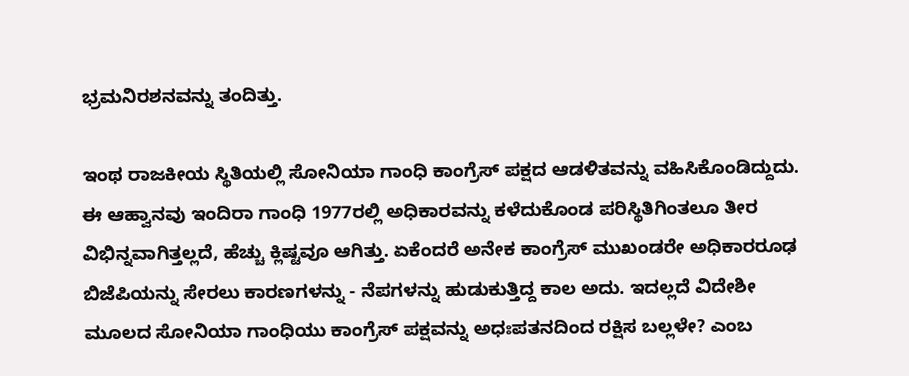ಭ್ರಮನಿರಶನವನ್ನು ತಂದಿತ್ತು.

ಇಂಥ ರಾಜಕೀಯ ಸ್ಥಿತಿಯಲ್ಲಿ ಸೋನಿಯಾ ಗಾಂಧಿ ಕಾಂಗ್ರೆಸ್ ಪಕ್ಷದ ಆಡಳಿತವನ್ನು ವಹಿಸಿಕೊಂಡಿದ್ದುದು. ಈ ಆಹ್ವಾನವು ಇಂದಿರಾ ಗಾಂಧಿ 1977ರಲ್ಲಿ ಅಧಿಕಾರವನ್ನು ಕಳೆದುಕೊಂಡ ಪರಿಸ್ಥಿತಿಗಿಂತಲೂ ತೀರ ವಿಭಿನ್ನವಾಗಿತ್ತಲ್ಲದೆ, ಹೆಚ್ಚು ಕ್ಲಿಷ್ಟವೂ ಆಗಿತ್ತು. ಏಕೆಂದರೆ ಅನೇಕ ಕಾಂಗ್ರೆಸ್ ಮುಖಂಡರೇ ಅಧಿಕಾರರೂಢ ಬಿಜೆಪಿಯನ್ನು ಸೇರಲು ಕಾರಣಗಳನ್ನು - ನೆಪಗಳನ್ನು ಹುಡುಕುತ್ತಿದ್ದ ಕಾಲ ಅದು. ಇದಲ್ಲದೆ ವಿದೇಶೀ ಮೂಲದ ಸೋನಿಯಾ ಗಾಂಧಿಯು ಕಾಂಗ್ರೆಸ್ ಪಕ್ಷವನ್ನು ಅಧಃಪತನದಿಂದ ರಕ್ಷಿಸ ಬಲ್ಲಳೇ? ಎಂಬ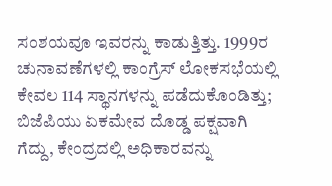ಸಂಶಯವೂ ಇವರನ್ನು ಕಾಡುತ್ತಿತ್ತು. 1999ರ ಚುನಾವಣೆಗಳಲ್ಲಿ ಕಾಂಗ್ರೆಸ್ ಲೋಕಸಭೆಯಲ್ಲಿ ಕೇವಲ 114 ಸ್ಥಾನಗಳನ್ನು ಪಡೆದುಕೊಂಡಿತ್ತು; ಬಿಜೆಪಿಯು ಏಕಮೇವ ದೊಡ್ಡ ಪಕ್ಷವಾಗಿ ಗೆದ್ದು, ಕೇಂದ್ರದಲ್ಲಿ ಅಧಿಕಾರವನ್ನು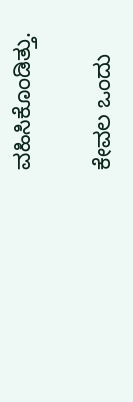ವಹಿಸಿಕೊಂಡಿತ್ತು.

ಕೇವಲ ಒಂದು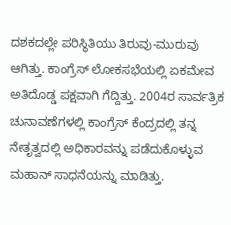ದಶಕದಲ್ಲೇ ಪರಿಸ್ಥಿತಿಯು ತಿರುವು-ಮುರುವು ಆಗಿತ್ತು. ಕಾಂಗ್ರೆಸ್ ಲೋಕಸಭೆಯಲ್ಲಿ ಏಕಮೇವ ಅತಿದೊಡ್ಡ ಪಕ್ಷವಾಗಿ ಗೆದ್ದಿತ್ತು. 2004ರ ಸಾರ್ವತ್ರಿಕ ಚುನಾವಣೆಗಳಲ್ಲಿ ಕಾಂಗ್ರೆಸ್ ಕೆಂದ್ರದಲ್ಲಿ ತನ್ನ ನೇತೃತ್ವದಲ್ಲಿ ಅಧಿಕಾರವನ್ನು ಪಡೆದುಕೊಳ್ಳುವ ಮಹಾನ್ ಸಾಧನೆಯನ್ನು ಮಾಡಿತ್ತು.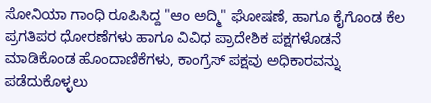ಸೋನಿಯಾ ಗಾಂಧಿ ರೂಪಿಸಿದ್ದ "ಆಂ ಅದ್ಮಿ" ಘೋಷಣೆ, ಹಾಗೂ ಕೈಗೊಂಡ ಕೆಲ ಪ್ರಗತಿಪರ ಧೋರಣೆಗಳು ಹಾಗೂ ವಿವಿಧ ಪ್ರಾದೇಶಿಕ ಪಕ್ಷಗಳೊಡನೆ ಮಾಡಿಕೊಂಡ ಹೊಂದಾಣಿಕೆಗಳು, ಕಾಂಗ್ರೆಸ್ ಪಕ್ಷವು ಅಧಿಕಾರವನ್ನು ಪಡೆದುಕೊಳ್ಳಲು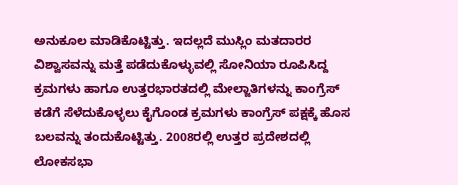ಅನುಕೂಲ ಮಾಡಿಕೊಟ್ಟಿತ್ತು. ಇದಲ್ಲದೆ ಮುಸ್ಲಿಂ ಮತದಾರರ ವಿಶ್ವಾಸವನ್ನು ಮತ್ತೆ ಪಡೆದುಕೊಳ್ಳುವಲ್ಲಿ ಸೋನಿಯಾ ರೂಪಿಸಿದ್ದ ಕ್ರಮಗಳು ಹಾಗೂ ಉತ್ತರಭಾರತದಲ್ಲಿ ಮೇಲ್ಜಾತಿಗಳನ್ನು ಕಾಂಗ್ರೆಸ್ ಕಡೆಗೆ ಸೆಳೆದುಕೊಳ್ಳಲು ಕೈಗೊಂಡ ಕ್ರಮಗಳು ಕಾಂಗ್ರೆಸ್ ಪಕ್ಷಕ್ಕೆ ಹೊಸ ಬಲವನ್ನು ತಂದುಕೊಟ್ಟಿತ್ತು. 2008ರಲ್ಲಿ ಉತ್ತರ ಪ್ರದೇಶದಲ್ಲಿ ಲೋಕಸಭಾ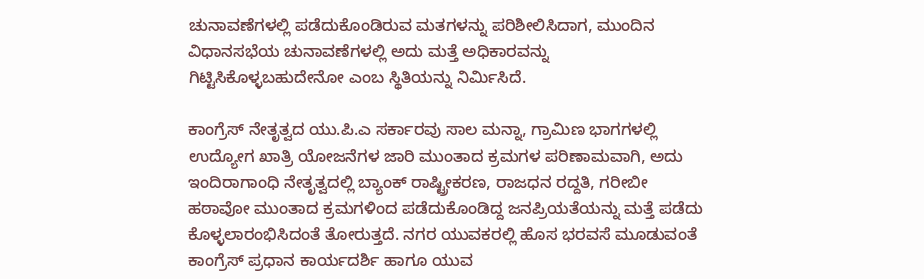ಚುನಾವಣೆಗಳಲ್ಲಿ ಪಡೆದುಕೊಂಡಿರುವ ಮತಗಳನ್ನು ಪರಿಶೀಲಿಸಿದಾಗ, ಮುಂದಿನ ವಿಧಾನಸಭೆಯ ಚುನಾವಣೆಗಳಲ್ಲಿ ಅದು ಮತ್ತೆ ಅಧಿಕಾರವನ್ನು ಗಿಟ್ಟಿಸಿಕೊಳ್ಳಬಹುದೇನೋ ಎಂಬ ಸ್ಥಿತಿಯನ್ನು ನಿರ್ಮಿಸಿದೆ.

ಕಾಂಗ್ರೆಸ್ ನೇತೃತ್ವದ ಯು.ಪಿ.ಎ ಸರ್ಕಾರವು ಸಾಲ ಮನ್ನಾ, ಗ್ರಾಮಿಣ ಭಾಗಗಳಲ್ಲಿ ಉದ್ಯೋಗ ಖಾತ್ರಿ ಯೋಜನೆಗಳ ಜಾರಿ ಮುಂತಾದ ಕ್ರಮಗಳ ಪರಿಣಾಮವಾಗಿ, ಅದು ಇಂದಿರಾಗಾಂಧಿ ನೇತೃತ್ವದಲ್ಲಿ ಬ್ಯಾಂಕ್ ರಾಷ್ಟ್ರೀಕರಣ, ರಾಜಧನ ರದ್ದತಿ, ಗರೀಬೀ ಹಠಾವೋ ಮುಂತಾದ ಕ್ರಮಗಳಿಂದ ಪಡೆದುಕೊಂಡಿದ್ದ ಜನಪ್ರಿಯತೆಯನ್ನು ಮತ್ತೆ ಪಡೆದು ಕೊಳ್ಳಲಾರಂಭಿಸಿದಂತೆ ತೋರುತ್ತದೆ. ನಗರ ಯುವಕರಲ್ಲಿ ಹೊಸ ಭರವಸೆ ಮೂಡುವಂತೆ ಕಾಂಗ್ರೆಸ್ ಪ್ರಧಾನ ಕಾರ್ಯದರ್ಶಿ ಹಾಗೂ ಯುವ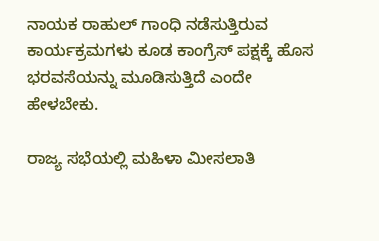ನಾಯಕ ರಾಹುಲ್ ಗಾಂಧಿ ನಡೆಸುತ್ತಿರುವ ಕಾರ್ಯಕ್ರಮಗಳು ಕೂಡ ಕಾಂಗ್ರೆಸ್ ಪಕ್ಷಕ್ಕೆ ಹೊಸ ಭರವಸೆಯನ್ನು ಮೂಡಿಸುತ್ತಿದೆ ಎಂದೇ ಹೇಳಬೇಕು.

ರಾಜ್ಯ ಸಭೆಯಲ್ಲಿ ಮಹಿಳಾ ಮೀಸಲಾತಿ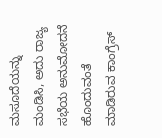ಮಸೂದೆಯನ್ನು ಮಂಡಿಸಿ, ಅದು ರಾಜ್ಯ ಸಭೆಯ ಅನುಮೋದನೆ ಹೊಂದುವಂತೆ ಮಾಡಿರುವ ಕಾಂಗ್ರೆಸ್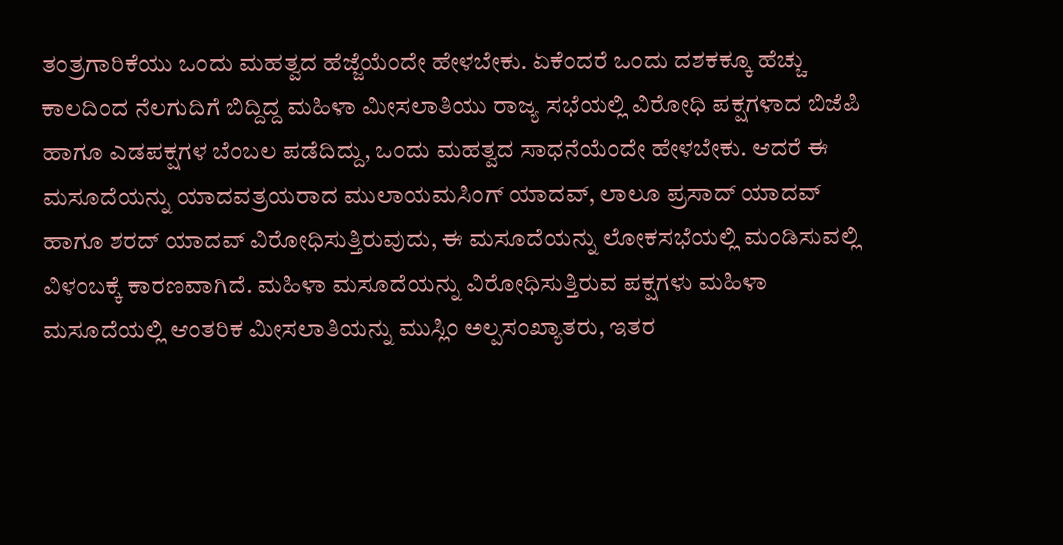ತಂತ್ರಗಾರಿಕೆಯು ಒಂದು ಮಹತ್ವದ ಹೆಜ್ಜೆಯೆಂದೇ ಹೇಳಬೇಕು. ಏಕೆಂದರೆ ಒಂದು ದಶಕಕ್ಕೂ ಹೆಚ್ಚು ಕಾಲದಿಂದ ನೆಲಗುದಿಗೆ ಬಿದ್ದಿದ್ದ ಮಹಿಳಾ ಮೀಸಲಾತಿಯು ರಾಜ್ಯ ಸಭೆಯಲ್ಲಿ ವಿರೋಧಿ ಪಕ್ಷಗಳಾದ ಬಿಜೆಪಿ ಹಾಗೂ ಎಡಪಕ್ಷಗಳ ಬೆಂಬಲ ಪಡೆದಿದ್ದು, ಒಂದು ಮಹತ್ವದ ಸಾಧನೆಯೆಂದೇ ಹೇಳಬೇಕು. ಆದರೆ ಈ ಮಸೂದೆಯನ್ನು ಯಾದವತ್ರಯರಾದ ಮುಲಾಯಮಸಿಂಗ್ ಯಾದವ್, ಲಾಲೂ ಪ್ರಸಾದ್ ಯಾದವ್ ಹಾಗೂ ಶರದ್ ಯಾದವ್ ವಿರೋಧಿಸುತ್ತಿರುವುದು, ಈ ಮಸೂದೆಯನ್ನು ಲೋಕಸಭೆಯಲ್ಲಿ ಮಂಡಿಸುವಲ್ಲಿ ವಿಳಂಬಕ್ಕೆ ಕಾರಣವಾಗಿದೆ. ಮಹಿಳಾ ಮಸೂದೆಯನ್ನು ವಿರೋಧಿಸುತ್ತಿರುವ ಪಕ್ಷಗಳು ಮಹಿಳಾ ಮಸೂದೆಯಲ್ಲಿ ಆಂತರಿಕ ಮೀಸಲಾತಿಯನ್ನು ಮುಸ್ಲಿಂ ಅಲ್ಪಸಂಖ್ಯಾತರು, ಇತರ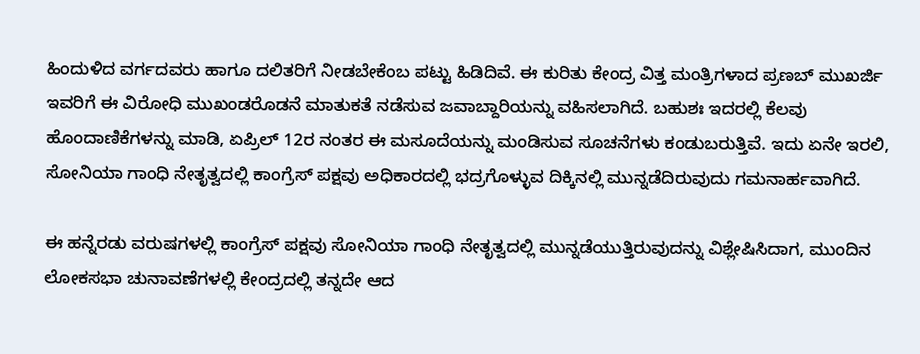ಹಿಂದುಳಿದ ವರ್ಗದವರು ಹಾಗೂ ದಲಿತರಿಗೆ ನೀಡಬೇಕೆಂಬ ಪಟ್ಟು ಹಿಡಿದಿವೆ. ಈ ಕುರಿತು ಕೇಂದ್ರ ವಿತ್ತ ಮಂತ್ರಿಗಳಾದ ಪ್ರಣಬ್ ಮುಖರ್ಜಿ ಇವರಿಗೆ ಈ ವಿರೋಧಿ ಮುಖಂಡರೊಡನೆ ಮಾತುಕತೆ ನಡೆಸುವ ಜವಾಬ್ದಾರಿಯನ್ನು ವಹಿಸಲಾಗಿದೆ. ಬಹುಶಃ ಇದರಲ್ಲಿ ಕೆಲವು ಹೊಂದಾಣಿಕೆಗಳನ್ನು ಮಾಡಿ, ಏಪ್ರಿಲ್ 12ರ ನಂತರ ಈ ಮಸೂದೆಯನ್ನು ಮಂಡಿಸುವ ಸೂಚನೆಗಳು ಕಂಡುಬರುತ್ತಿವೆ. ಇದು ಏನೇ ಇರಲಿ, ಸೋನಿಯಾ ಗಾಂಧಿ ನೇತೃತ್ವದಲ್ಲಿ ಕಾಂಗ್ರೆಸ್ ಪಕ್ಷವು ಅಧಿಕಾರದಲ್ಲಿ ಭದ್ರಗೊಳ್ಳುವ ದಿಕ್ಕಿನಲ್ಲಿ ಮುನ್ನಡೆದಿರುವುದು ಗಮನಾರ್ಹವಾಗಿದೆ.

ಈ ಹನ್ನೆರಡು ವರುಷಗಳಲ್ಲಿ ಕಾಂಗ್ರೆಸ್ ಪಕ್ಷವು ಸೋನಿಯಾ ಗಾಂಧಿ ನೇತೃತ್ವದಲ್ಲಿ ಮುನ್ನಡೆಯುತ್ತಿರುವುದನ್ನು ವಿಶ್ಲೇಷಿಸಿದಾಗ, ಮುಂದಿನ ಲೋಕಸಭಾ ಚುನಾವಣೆಗಳಲ್ಲಿ ಕೇಂದ್ರದಲ್ಲಿ ತನ್ನದೇ ಆದ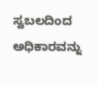ಸ್ವಬಲದಿಂದ ಅಧಿಕಾರವನ್ನು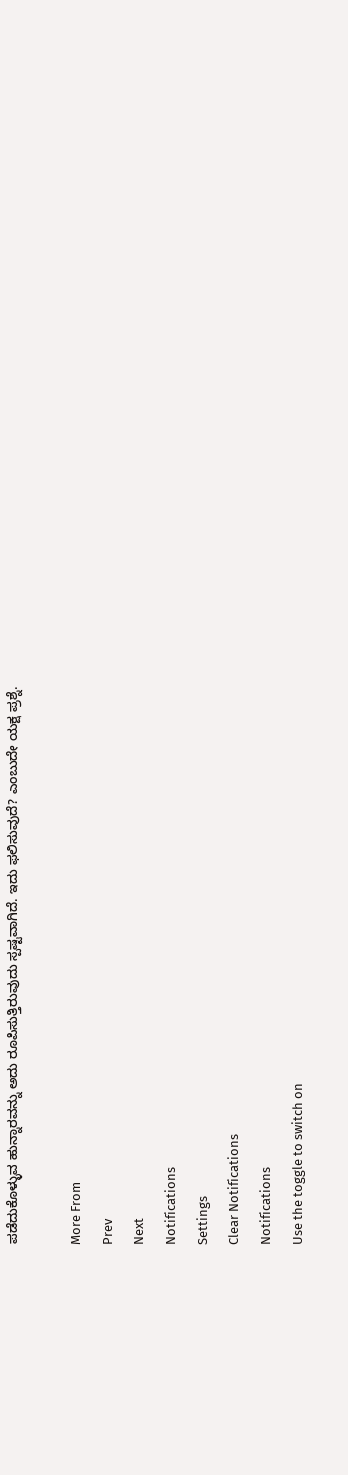ಪಡೆದುಕೊಳ್ಳುವ ಹುನ್ನಾರವನ್ನು ಅದು ರೂಪಿಸುತ್ತಿರುವುದು ಸ್ಪಷ್ಟವಾಗಿದೆ. ಇದು ಫಲಿಸುವುದೆ? ಎಂಬುದೇ ಯಕ್ಷ ಪ್ರಶ್ನೆ.

More From
Prev
Next
Notifications
Settings
Clear Notifications
Notifications
Use the toggle to switch on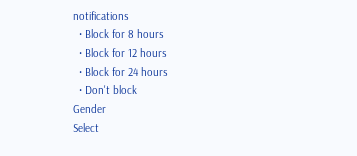notifications
  • Block for 8 hours
  • Block for 12 hours
  • Block for 24 hours
  • Don't block
Gender
Select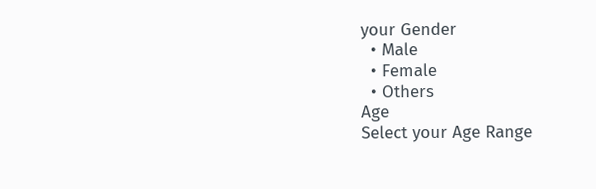your Gender
  • Male
  • Female
  • Others
Age
Select your Age Range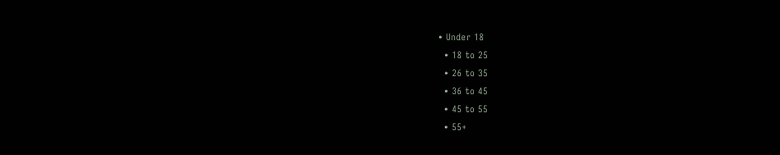• Under 18
  • 18 to 25
  • 26 to 35
  • 36 to 45
  • 45 to 55
  • 55+